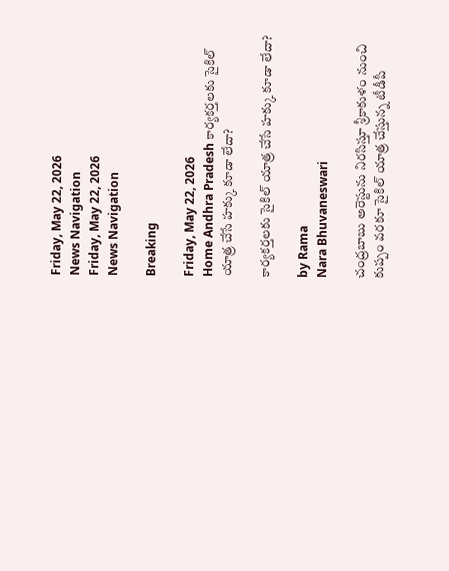Friday, May 22, 2026
News Navigation
Friday, May 22, 2026
News Navigation

Breaking

Friday, May 22, 2026
Home Andhra Pradesh కార్యకర్తలకు సైకిల్‌ యాత్ర చేసే హక్కు కూడా లేదా?

కార్యకర్తలకు సైకిల్‌ యాత్ర చేసే హక్కు కూడా లేదా?

by Rama
Nara Bhuvaneswari

చంద్రబాబు అరెస్టును నిరసిస్తూ శ్రీకాకుళం నుంచి కుప్పం వరకూ సైకిల్ యాత్ర చేస్తున్న టీడీపీ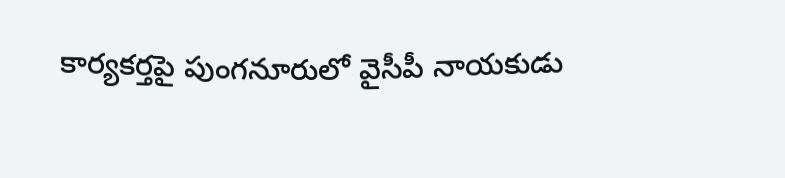కార్యకర్తపై పుంగనూరులో వైసీపీ నాయకుడు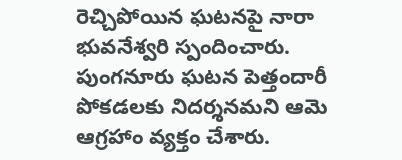రెచ్చిపోయిన ఘటనపై నారా భువనేశ్వరి స్పందించారు. పుంగనూరు ఘటన పెత్తందారీ పోకడలకు నిదర్శనమని ఆమె ఆగ్రహాం వ్యక్తం చేశారు.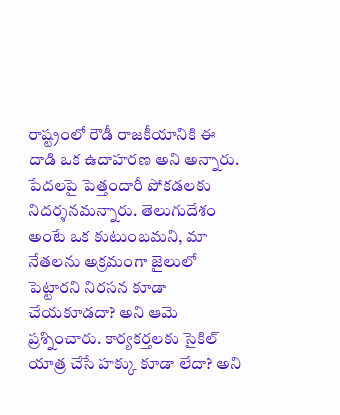రాష్ట్రంలో రౌడీ రాజకీయానికి ఈ దాడి ఒక ఉదాహరణ అని అన్నారు. పేదలపై పెత్తందారీ పోకడలకు నిదర్శనమన్నారు. తెలుగుదేశం అంటే ఒక కుటుంబమని, మా నేతలను అక్రమంగా జైలులో పెట్టారని నిరసన కూడా చేయకూడదా? అని ఆమె ప్రశ్నించారు. కార్యకర్తలకు సైకిల్‌ యాత్ర చేసే హక్కు కూడా లేదా? అని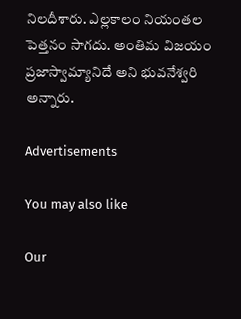నిలదీశారు. ఎల్లకాలం నియంతల పెత్తనం సాగదు. అంతిమ విజయం ప్రజాస్వామ్యానిదే అని భువనేశ్వరి అన్నారు.

Advertisements

You may also like

Our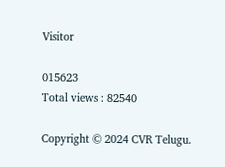Visitor

015623
Total views : 82540

Copyright © 2024 CVR Telugu.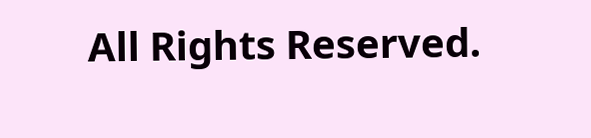All Rights Reserved.